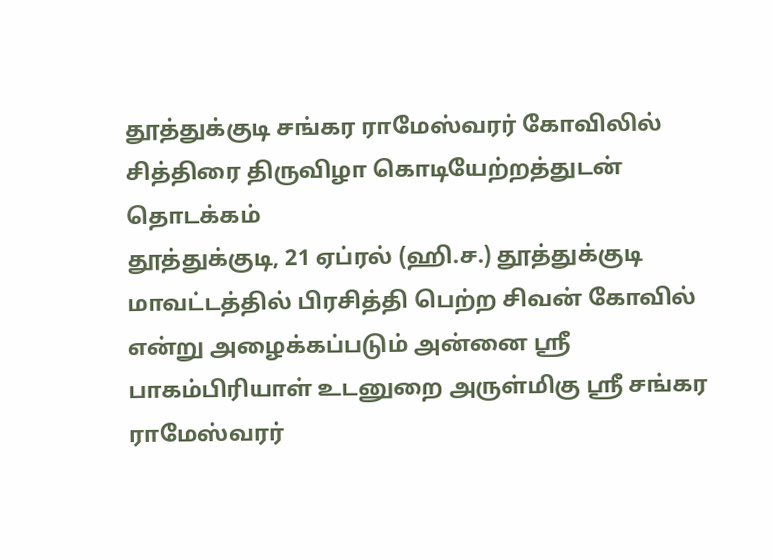தூத்துக்குடி சங்கர ராமேஸ்வரர் கோவிலில் சித்திரை திருவிழா கொடியேற்றத்துடன் தொடக்கம்
தூத்துக்குடி, 21 ஏப்ரல் (ஹி.ச.) தூத்துக்குடி மாவட்டத்தில் பிரசித்தி பெற்ற சிவன் கோவில் என்று அழைக்கப்படும் அன்னை ஸ்ரீ பாகம்பிரியாள் உடனுறை அருள்மிகு ஸ்ரீ சங்கர ராமேஸ்வரர்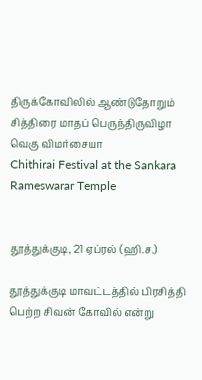திருக்கோவிலில் ஆண்டுதோறும் சித்திரை மாதப் பெருந்திருவிழா வெகு விமர்சையா
Chithirai Festival at the Sankara Rameswarar Temple


தூத்துக்குடி, 21 ஏப்ரல் (ஹி.ச.)

தூத்துக்குடி மாவட்டத்தில் பிரசித்தி பெற்ற சிவன் கோவில் என்று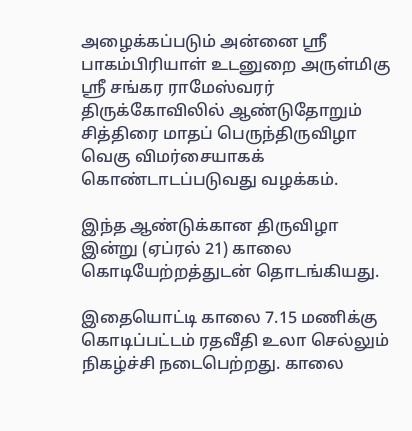அழைக்கப்படும் அன்னை ஸ்ரீ பாகம்பிரியாள் உடனுறை அருள்மிகு ஸ்ரீ சங்கர ராமேஸ்வரர் திருக்கோவிலில் ஆண்டுதோறும் சித்திரை மாதப் பெருந்திருவிழா வெகு விமர்சையாகக் கொண்டாடப்படுவது வழக்கம்.

இந்த ஆண்டுக்கான திருவிழா இன்று (ஏப்ரல் 21) காலை கொடியேற்றத்துடன் தொடங்கியது.

இதையொட்டி காலை 7.15 மணிக்கு கொடிப்பட்டம் ரதவீதி உலா செல்லும் நிகழ்ச்சி நடைபெற்றது. காலை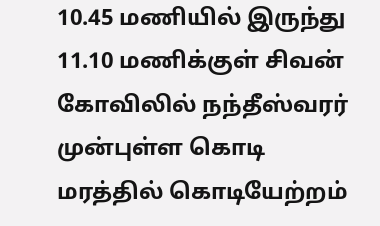10.45 மணியில் இருந்து 11.10 மணிக்குள் சிவன் கோவிலில் நந்தீஸ்வரர் முன்புள்ள கொடி மரத்தில் கொடியேற்றம்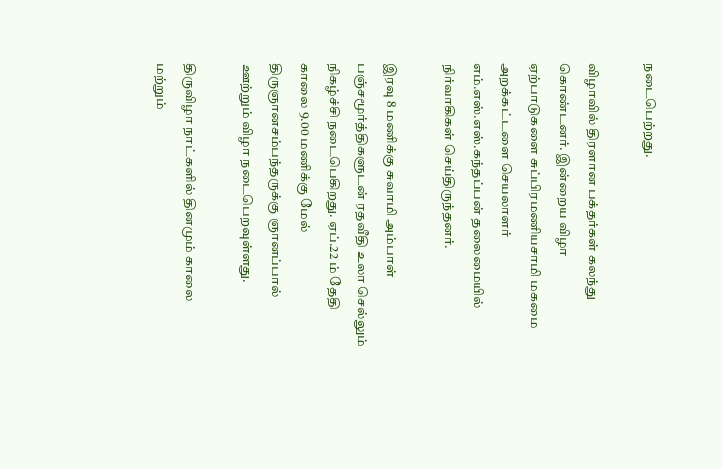நடைபெற்றது.

விழாவில் திரளான பக்தர்கள் கலந்து கொண்டனர். இன்றைய விழா ஏற்பாடுகளை சுப்பிரமணியசாமி மகமை அறக்கட்டளை செயலாளர் எம்.எஸ்.எஸ்.கந்தப்பன் தலைமையில் நிர்வாகிகள் செய்திருந்தனர்.

இரவு 8 மணிக்கு சுவாமி அம்பாள் பஞ்சமூர்த்திகளுடன் ரதவீதி உலா செல்லும் நிகழ்ச்சி நடைபெகிறது. ஏப்.22 ம் தேதி காலை 9.00 மணிக்கு மேல் திருஞானசம்பந்தருக்கு ஞானப்பால் ஊற்றும் விழா நடைபெறவுள்ளது.

திருவிழா நாட்களில் தினமும் காலை மற்றும்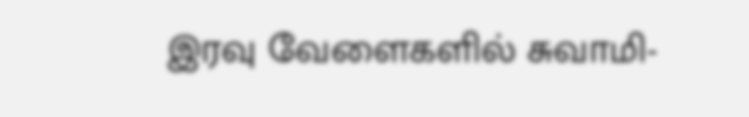இரவு வேளைகளில் சுவாமி-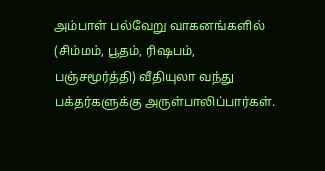அம்பாள் பல்வேறு வாகனங்களில் (சிம்மம், பூதம், ரிஷபம், பஞ்சமூர்த்தி) வீதியுலா வந்து பக்தர்களுக்கு அருள்பாலிப்பார்கள்.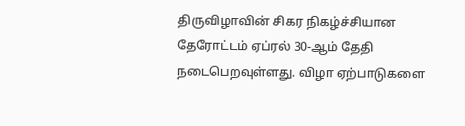திருவிழாவின் சிகர நிகழ்ச்சியான தேரோட்டம் ஏப்ரல் 30-ஆம் தேதி நடைபெறவுள்ளது. விழா ஏற்பாடுகளை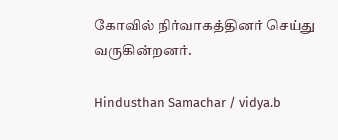கோவில் நிர்வாகத்தினர் செய்து வருகின்றனர்.

Hindusthan Samachar / vidya.b